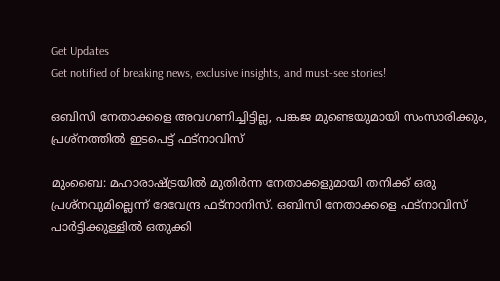Get Updates
Get notified of breaking news, exclusive insights, and must-see stories!

ഒബിസി നേതാക്കളെ അവഗണിച്ചിട്ടില്ല, പങ്കജ മുണ്ടെയുമായി സംസാരിക്കും, പ്രശ്‌നത്തില്‍ ഇടപെട്ട് ഫട്‌നാവിസ്

മുംബൈ: മഹാരാഷ്ട്രയില്‍ മുതിര്‍ന്ന നേതാക്കളുമായി തനിക്ക് ഒരു പ്രശ്‌നവുമില്ലെന്ന് ദേവേന്ദ്ര ഫട്‌നാനിസ്. ഒബിസി നേതാക്കളെ ഫട്‌നാവിസ് പാര്‍ട്ടിക്കുള്ളില്‍ ഒതുക്കി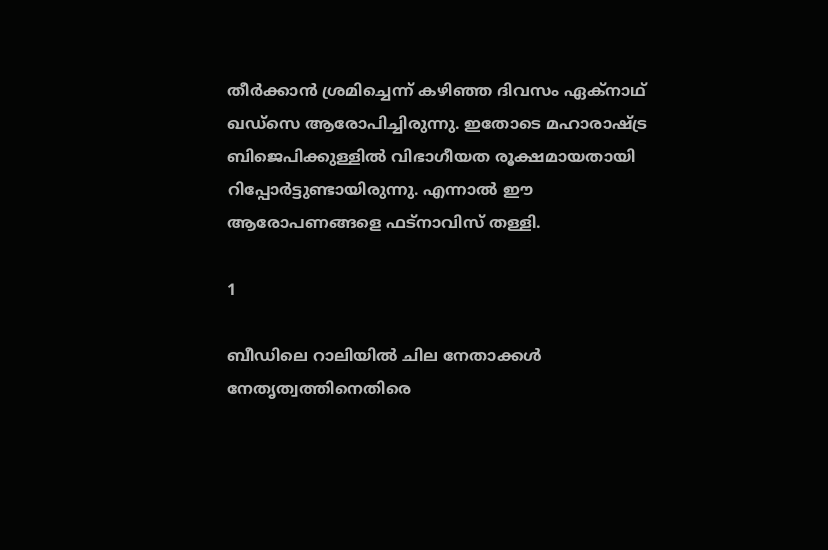തീര്‍ക്കാന്‍ ശ്രമിച്ചെന്ന് കഴിഞ്ഞ ദിവസം ഏക്‌നാഥ് ഖഡ്‌സെ ആരോപിച്ചിരുന്നു. ഇതോടെ മഹാരാഷ്ട്ര ബിജെപിക്കുള്ളില്‍ വിഭാഗീയത രൂക്ഷമായതായി റിപ്പോര്‍ട്ടുണ്ടായിരുന്നു. എന്നാല്‍ ഈ ആരോപണങ്ങളെ ഫട്‌നാവിസ് തള്ളി.

1

ബീഡിലെ റാലിയില്‍ ചില നേതാക്കള്‍ നേതൃത്വത്തിനെതിരെ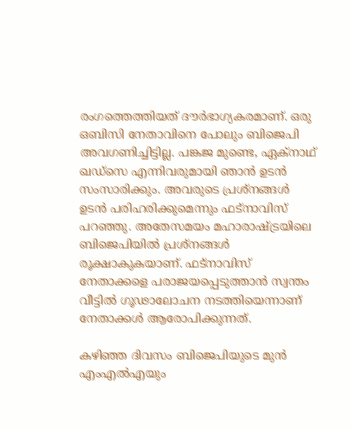രംഗത്തെത്തിയത് ദൗര്‍ഭാഗ്യകരമാണ്. ഒരു ഒബിസി നേതാവിനെ പോലും ബിജെപി അവഗണിച്ചിട്ടില്ല. പങ്കജ മുണ്ടെ, ഏക്‌നാഥ് ഖഡ്‌സെ എന്നിവരുമായി ഞാന്‍ ഉടന്‍ സംസാരിക്കും. അവരുടെ പ്രശ്‌നങ്ങള്‍ ഉടന്‍ പരിഹരിക്കുമെന്നും ഫട്‌നാവിസ് പറഞ്ഞു. അതേസമയം മഹാരാഷ്ട്രയിലെ ബിജെപിയില്‍ പ്രശ്‌നങ്ങള്‍ രൂക്ഷാകുകയാണ്. ഫട്‌നാവിസ് നേതാക്കളെ പരാജയപ്പെടുത്താന്‍ സ്വന്തം വീട്ടില്‍ ഗൂഢാലോചന നടത്തിയെന്നാണ് നേതാക്കള്‍ ആരോപിക്കുന്നത്.

കഴിഞ്ഞ ദിവസം ബിജെപിയുടെ മുന്‍ എംഎല്‍എയും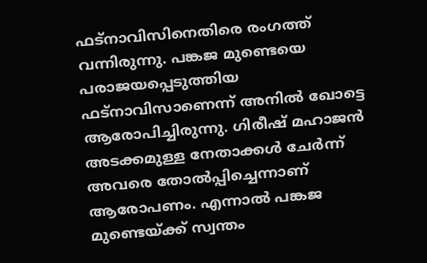ഫട്‌നാവിസിനെതിരെ രംഗത്ത് വന്നിരുന്നു. പങ്കജ മുണ്ടെയെ പരാജയപ്പെടുത്തിയ ഫട്‌നാവിസാണെന്ന് അനില്‍ ഖോട്ടെ ആരോപിച്ചിരുന്നു. ഗിരീഷ് മഹാജന്‍ അടക്കമുള്ള നേതാക്കള്‍ ചേര്‍ന്ന് അവരെ തോല്‍പ്പിച്ചെന്നാണ് ആരോപണം. എന്നാല്‍ പങ്കജ മുണ്ടെയ്ക്ക് സ്വന്തം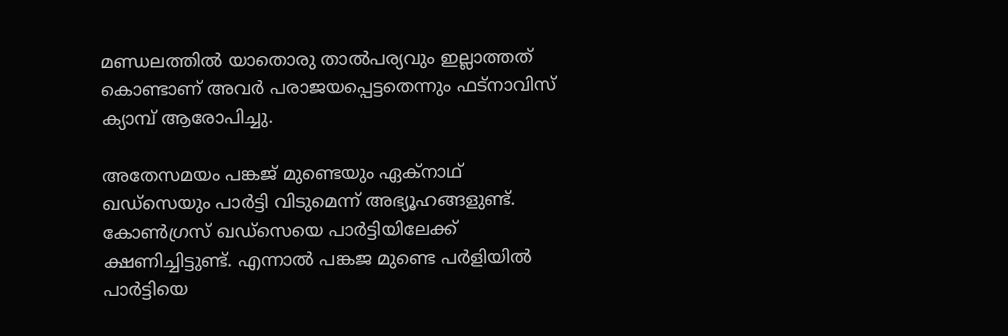മണ്ഡലത്തില്‍ യാതൊരു താല്‍പര്യവും ഇല്ലാത്തത് കൊണ്ടാണ് അവര്‍ പരാജയപ്പെട്ടതെന്നും ഫട്‌നാവിസ് ക്യാമ്പ് ആരോപിച്ചു.

അതേസമയം പങ്കജ് മുണ്ടെയും ഏക്‌നാഥ് ഖഡ്‌സെയും പാര്‍ട്ടി വിടുമെന്ന് അഭ്യൂഹങ്ങളുണ്ട്. കോണ്‍ഗ്രസ് ഖഡ്‌സെയെ പാര്‍ട്ടിയിലേക്ക് ക്ഷണിച്ചിട്ടുണ്ട്. എന്നാല്‍ പങ്കജ മുണ്ടെ പര്‍ളിയില്‍ പാര്‍ട്ടിയെ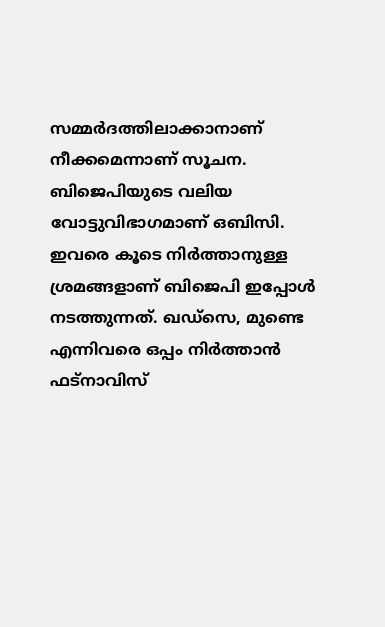സമ്മര്‍ദത്തിലാക്കാനാണ് നീക്കമെന്നാണ് സൂചന. ബിജെപിയുടെ വലിയ വോട്ടുവിഭാഗമാണ് ഒബിസി. ഇവരെ കൂടെ നിര്‍ത്താനുള്ള ശ്രമങ്ങളാണ് ബിജെപി ഇപ്പോള്‍ നടത്തുന്നത്. ഖഡ്‌സെ, മുണ്ടെ എന്നിവരെ ഒപ്പം നിര്‍ത്താന്‍ ഫട്‌നാവിസ്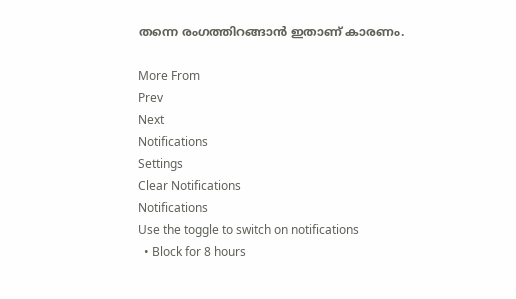തന്നെ രംഗത്തിറങ്ങാന്‍ ഇതാണ് കാരണം.

More From
Prev
Next
Notifications
Settings
Clear Notifications
Notifications
Use the toggle to switch on notifications
  • Block for 8 hours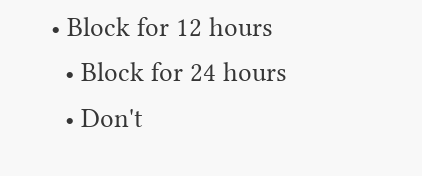• Block for 12 hours
  • Block for 24 hours
  • Don't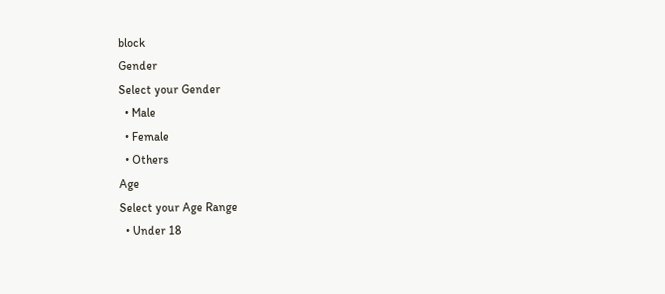block
Gender
Select your Gender
  • Male
  • Female
  • Others
Age
Select your Age Range
  • Under 18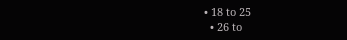• 18 to 25
  • 26 to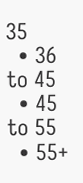35
  • 36 to 45
  • 45 to 55
  • 55+